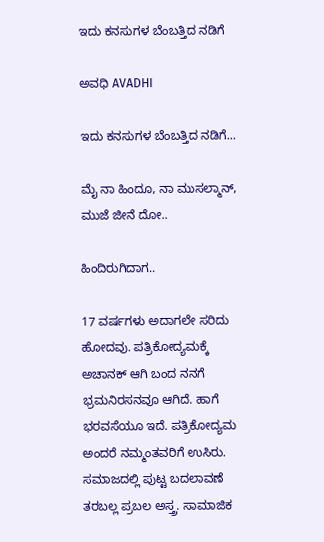ಇದು ಕನಸುಗಳ ಬೆಂಬತ್ತಿದ ನಡಿಗೆ‍

ಅವಧಿ AVADHI

ಇದು ಕನಸುಗಳ ಬೆಂಬತ್ತಿದ ನಡಿಗೆ...

ಮೈ ನಾ ಹಿಂದೂ, ನಾ ಮುಸಲ್ಮಾನ್, ಮುಜೆ ಜೀನೆ ದೋ..

ಹಿಂದಿರುಗಿದಾಗ..

17 ವರ್ಷಗಳು ಅದಾಗಲೇ ಸರಿದು ಹೋದವು. ಪತ್ರಿಕೋದ್ಯಮಕ್ಕೆ ಅಚಾನಕ್ ಆಗಿ ಬಂದ ನನಗೆ ಭ್ರಮನಿರಸನವೂ ಆಗಿದೆ. ಹಾಗೆ ಭರವಸೆಯೂ ಇದೆ. ಪತ್ರಿಕೋದ್ಯಮ ಅಂದರೆ ನಮ್ಮಂತವರಿಗೆ ಉಸಿರು. ಸಮಾಜದಲ್ಲಿ ಪುಟ್ಟ ಬದಲಾವಣೆ ತರಬಲ್ಲ ಪ್ರಬಲ ಅಸ್ತ್ರ. ಸಾಮಾಜಿಕ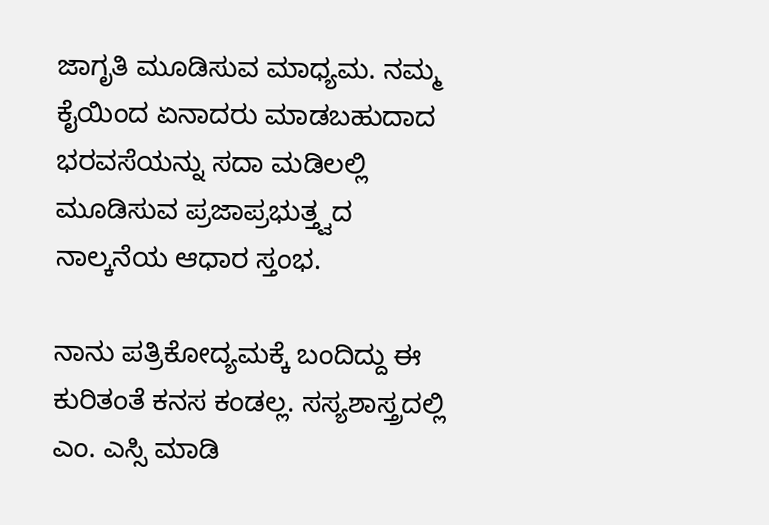ಜಾಗೃತಿ ಮೂಡಿಸುವ ಮಾಧ್ಯಮ. ನಮ್ಮ ಕೈಯಿಂದ ಏನಾದರು ಮಾಡಬಹುದಾದ ಭರವಸೆಯನ್ನು ಸದಾ ಮಡಿಲಲ್ಲಿ ಮೂಡಿಸುವ ಪ್ರಜಾಪ್ರಭುತ್ತ್ವದ ನಾಲ್ಕನೆಯ ಆಧಾರ ಸ್ತಂಭ.

ನಾನು ಪತ್ರಿಕೋದ್ಯಮಕ್ಕೆ ಬಂದಿದ್ದು ಈ ಕುರಿತಂತೆ ಕನಸ ಕಂಡಲ್ಲ. ಸಸ್ಯಶಾಸ್ತ್ರದಲ್ಲಿ ಎಂ. ಎಸ್ಸಿ ಮಾಡಿ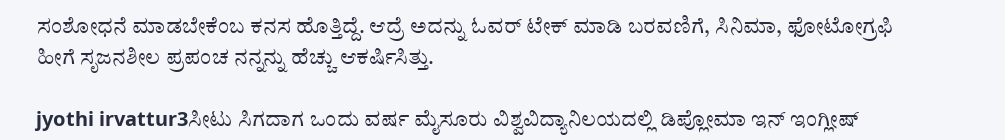ಸಂಶೋಧನೆ ಮಾಡಬೇಕೆಂಬ ಕನಸ ಹೊತ್ತಿದ್ದೆ. ಆದ್ರೆ ಅದನ್ನು ಓವರ್ ಟೇಕ್ ಮಾಡಿ ಬರವಣಿಗೆ, ಸಿನಿಮಾ, ಫೋಟೋಗ್ರಫಿ ಹೀಗೆ ಸೃಜನಶೀಲ ಪ್ರಪಂಚ ನನ್ನನ್ನು ಹೆಚ್ಚು ಆಕರ್ಷಿಸಿತ್ತು.

jyothi irvattur3ಸೀಟು ಸಿಗದಾಗ ಒಂದು ವರ್ಷ ಮೈಸೂರು ವಿಶ್ವವಿದ್ಯಾನಿಲಯದಲ್ಲಿ ಡಿಪ್ಲೋಮಾ ಇನ್ ಇಂಗ್ಲೀಷ್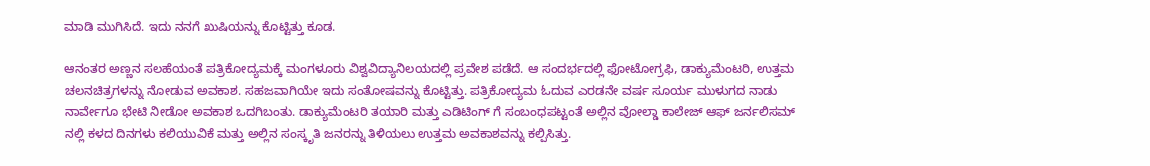ಮಾಡಿ ಮುಗಿಸಿದೆ. ಇದು ನನಗೆ ಖುಷಿಯನ್ನು ಕೊಟ್ಟಿತ್ತು ಕೂಡ.

ಆನಂತರ ಅಣ್ಣನ ಸಲಹೆಯಂತೆ ಪತ್ರಿಕೋದ್ಯಮಕ್ಕೆ ಮಂಗಳೂರು ವಿಶ್ವವಿದ್ಯಾನಿಲಯದಲ್ಲಿ ಪ್ರವೇಶ ಪಡೆದೆ. ಆ ಸಂದರ್ಭದಲ್ಲಿ ಫೋಟೋಗ್ರಫಿ, ಡಾಕ್ಯುಮೆಂಟರಿ, ಉತ್ತಮ ಚಲನಚಿತ್ರಗಳನ್ನು ನೋಡುವ ಅವಕಾಶ. ಸಹಜವಾಗಿಯೇ ಇದು ಸಂತೋಷವನ್ನು ಕೊಟ್ಟಿತ್ತು. ಪತ್ರಿಕೋದ್ಯಮ ಓದುವ ಎರಡನೇ ವರ್ಷ ಸೂರ್ಯ ಮುಳುಗದ ನಾಡು ನಾರ್ವೇಗೂ ಭೇಟಿ ನೀಡೋ ಅವಕಾಶ ಒದಗಿಬಂತು. ಡಾಕ್ಯುಮೆಂಟರಿ ತಯಾರಿ ಮತ್ತು ಎಡಿಟಿಂಗ್ ಗೆ ಸಂಬಂಧಪಟ್ಟಂತೆ ಅಲ್ಲಿನ ವೋಲ್ಡಾ ಕಾಲೇಜ್ ಆಫ್ ಜರ್ನಲಿಸಮ್ ನಲ್ಲಿ ಕಳದ ದಿನಗಳು ಕಲಿಯುವಿಕೆ ಮತ್ತು ಅಲ್ಲಿನ ಸಂಸ್ಕೃತಿ ಜನರನ್ನು ತಿಳಿಯಲು ಉತ್ತಮ ಅವಕಾಶವನ್ನು ಕಲ್ಪಿಸಿತ್ತು.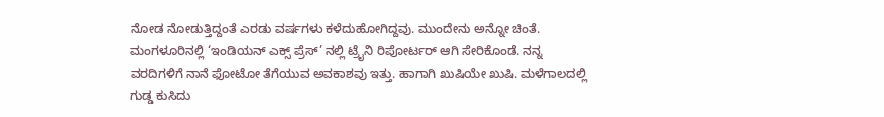ನೋಡ ನೋಡುತ್ತಿದ್ದಂತೆ ಎರಡು ವರ್ಷಗಳು ಕಳೆದುಹೋಗಿದ್ದವು. ಮುಂದೇನು ಅನ್ನೋ ಚಿಂತೆ. ಮಂಗಳೂರಿನಲ್ಲಿ ‘ಇಂಡಿಯನ್ ಎಕ್ಸ್ ಪ್ರೆಸ್’ ನಲ್ಲಿ ಟ್ರೈನಿ ರಿಪೋರ್ಟರ್ ಆಗಿ ಸೇರಿಕೊಂಡೆ. ನನ್ನ ವರದಿಗಳಿಗೆ ನಾನೆ ಫೋಟೋ ತೆಗೆಯುವ ಅವಕಾಶವು ಇತ್ತು. ಹಾಗಾಗಿ ಖುಷಿಯೇ ಖುಷಿ. ಮಳೆಗಾಲದಲ್ಲಿ ಗುಡ್ಡ ಕುಸಿದು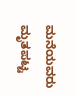ಮನೆಯವರು ಮೃತಪಟ್ಟ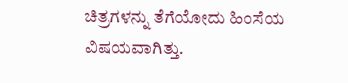ಚಿತ್ರಗಳನ್ನು ತೆಗೆಯೋದು ಹಿಂಸೆಯ ವಿಷಯವಾಗಿತ್ತು.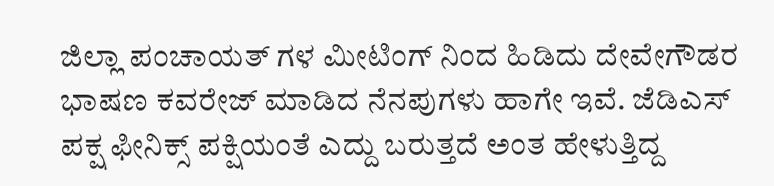ಜಿಲ್ಲಾ ಪಂಚಾಯತ್ ಗಳ ಮೀಟಿಂಗ್ ನಿಂದ ಹಿಡಿದು ದೇವೇಗೌಡರ ಭಾಷಣ ಕವರೇಜ್ ಮಾಡಿದ ನೆನಪುಗಳು ಹಾಗೇ ಇವೆ. ಜೆಡಿಎಸ್ ಪಕ್ಷ ಫೀನಿಕ್ಸ್ ಪಕ್ಷಿಯಂತೆ ಎದ್ದು ಬರುತ್ತದೆ ಅಂತ ಹೇಳುತ್ತಿದ್ದ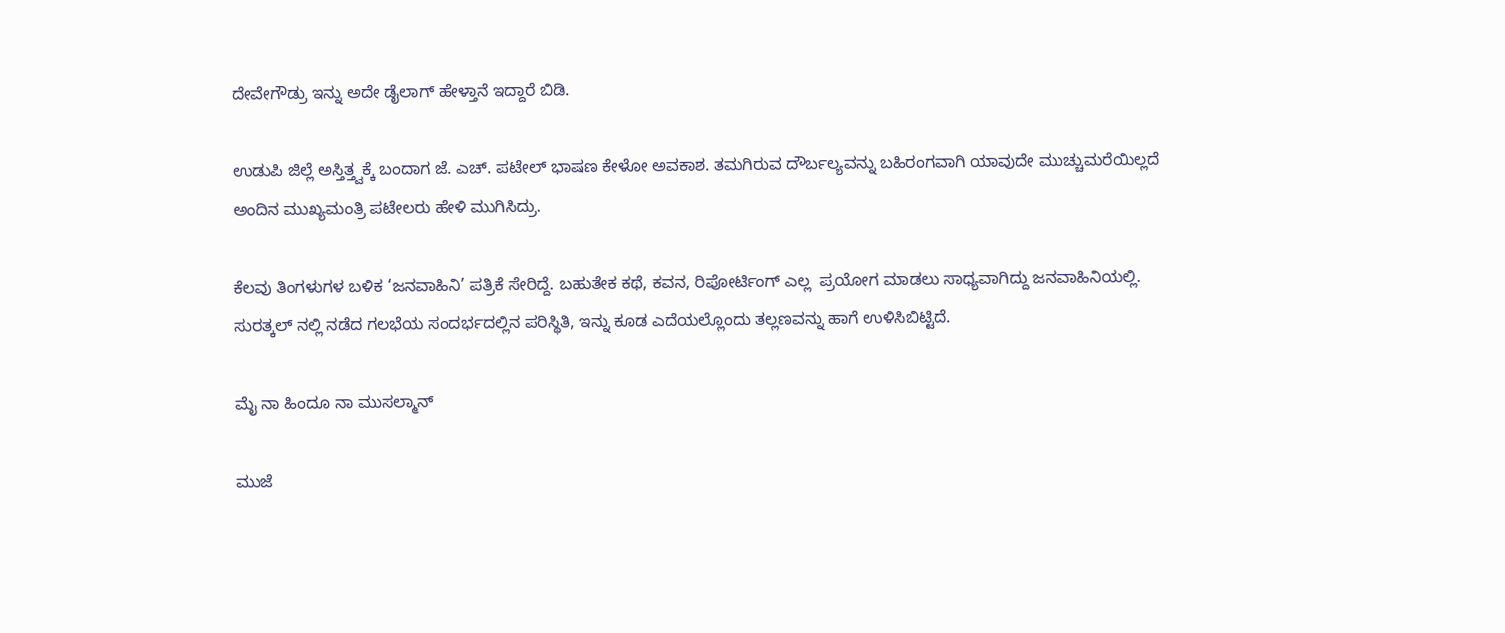ದೇವೇಗೌಡ್ರು ಇನ್ನು ಅದೇ ಡೈಲಾಗ್ ಹೇಳ್ತಾನೆ ಇದ್ದಾರೆ ಬಿಡಿ.

ಉಡುಪಿ ಜಿಲ್ಲೆ ಅಸ್ತಿತ್ತ್ವಕ್ಕೆ ಬಂದಾಗ ಜೆ. ಎಚ್. ಪಟೇಲ್ ಭಾಷಣ ಕೇಳೋ ಅವಕಾಶ. ತಮಗಿರುವ ದೌರ್ಬಲ್ಯವನ್ನು ಬಹಿರಂಗವಾಗಿ ಯಾವುದೇ ಮುಚ್ಚುಮರೆಯಿಲ್ಲದೆ ಅಂದಿನ ಮುಖ್ಯಮಂತ್ರಿ ಪಟೇಲರು ಹೇಳಿ ಮುಗಿಸಿದ್ರು.

ಕೆಲವು ತಿಂಗಳುಗಳ ಬಳಿಕ ‘ಜನವಾಹಿನಿ’ ಪತ್ರಿಕೆ ಸೇರಿದ್ದೆ. ಬಹುತೇಕ ಕಥೆ, ಕವನ, ರಿಪೋರ್ಟಿಂಗ್ ಎಲ್ಲ  ಪ್ರಯೋಗ ಮಾಡಲು ಸಾಧ್ಯವಾಗಿದ್ದು ಜನವಾಹಿನಿಯಲ್ಲಿ. ಸುರತ್ಕಲ್ ನಲ್ಲಿ ನಡೆದ ಗಲಭೆಯ ಸಂದರ್ಭದಲ್ಲಿನ ಪರಿಸ್ಥಿತಿ, ಇನ್ನು ಕೂಡ ಎದೆಯಲ್ಲೊಂದು ತಲ್ಲಣವನ್ನು ಹಾಗೆ ಉಳಿಸಿಬಿಟ್ಟಿದೆ.

ಮೈ ನಾ ಹಿಂದೂ ನಾ ಮುಸಲ್ಮಾನ್

ಮುಜೆ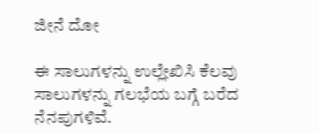ಜೀನೆ ದೋ

ಈ ಸಾಲುಗಳನ್ನು ಉಲ್ಲೇಖಿಸಿ ಕೆಲವು ಸಾಲುಗಳನ್ನು ಗಲಭೆಯ ಬಗ್ಗೆ ಬರೆದ ನೆನಪುಗಳಿವೆ.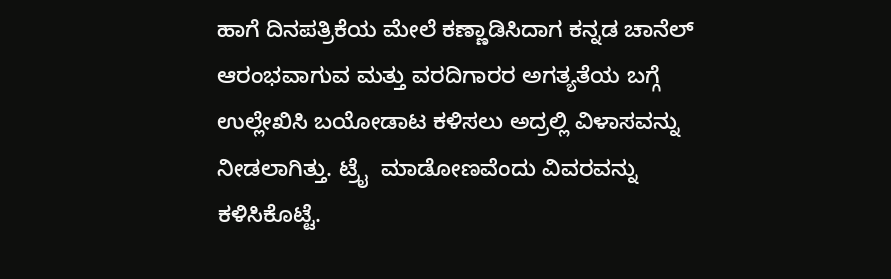ಹಾಗೆ ದಿನಪತ್ರಿಕೆಯ ಮೇಲೆ ಕಣ್ಣಾಡಿಸಿದಾಗ ಕನ್ನಡ ಚಾನೆಲ್ ಆರಂಭವಾಗುವ ಮತ್ತು ವರದಿಗಾರರ ಅಗತ್ಯತೆಯ ಬಗ್ಗೆ ಉಲ್ಲೇಖಿಸಿ ಬಯೋಡಾಟ ಕಳಿಸಲು ಅದ್ರಲ್ಲಿ ವಿಳಾಸವನ್ನು ನೀಡಲಾಗಿತ್ತು. ಟ್ರೈ  ಮಾಡೋಣವೆಂದು ವಿವರವನ್ನು ಕಳಿಸಿಕೊಟ್ಟೆ.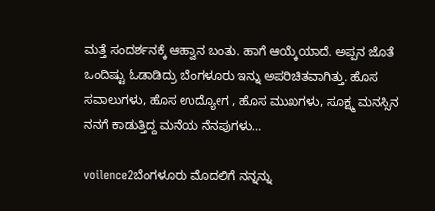ಮತ್ತೆ ಸಂದರ್ಶನಕ್ಕೆ ಆಹ್ವಾನ ಬಂತು. ಹಾಗೆ ಆಯ್ಕೆಯಾದೆ. ಅಪ್ಪನ ಜೊತೆ ಒಂದಿಷ್ಟು ಓಡಾಡಿದ್ರು ಬೆಂಗಳೂರು ಇನ್ನು ಅಪರಿಚಿತವಾಗಿತ್ತು. ಹೊಸ ಸವಾಲುಗಳು, ಹೊಸ ಉದ್ಯೋಗ , ಹೊಸ ಮುಖಗಳು, ಸೂಕ್ಷ್ಮ ಮನಸ್ಸಿನ ನನಗೆ ಕಾಡುತ್ತಿದ್ದ ಮನೆಯ ನೆನಪುಗಳು…

voilence2ಬೆಂಗಳೂರು ಮೊದಲಿಗೆ ನನ್ನನ್ನು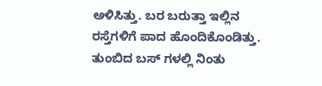ಅಳಿಸಿತ್ತು. ಬರ ಬರುತ್ತಾ ಇಲ್ಲಿನ ರಸ್ತೆಗಳಿಗೆ ಪಾದ ಹೊಂದಿಕೊಂಡಿತ್ತು. ತುಂಬಿದ ಬಸ್ ಗಳಲ್ಲಿ ನಿಂತು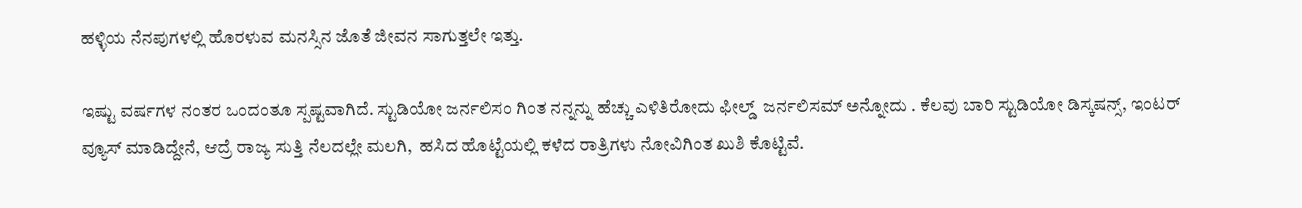ಹಳ್ಳಿಯ ನೆನಪುಗಳಲ್ಲಿ ಹೊರಳುವ ಮನಸ್ಸಿನ ಜೊತೆ ಜೀವನ ಸಾಗುತ್ತಲೇ ಇತ್ತು.

ಇಷ್ಟು ವರ್ಷಗಳ ನಂತರ ಒಂದಂತೂ ಸ್ಪಷ್ಟವಾಗಿದೆ. ಸ್ಟುಡಿಯೋ ಜರ್ನಲಿಸಂ ಗಿಂತ ನನ್ನನ್ನು ಹೆಚ್ಚು ಎಳಿತಿರೋದು ಫೀಲ್ಡ್  ಜರ್ನಲಿಸಮ್ ಅನ್ನೋದು . ಕೆಲವು ಬಾರಿ ಸ್ಟುಡಿಯೋ ಡಿಸ್ಕಷನ್ಸ್, ಇಂಟರ್ ವ್ಯೂಸ್ ಮಾಡಿದ್ದೇನೆ, ಆದ್ರೆ ರಾಜ್ಯ ಸುತ್ತಿ ನೆಲದಲ್ಲೇ ಮಲಗಿ,  ಹಸಿದ ಹೊಟ್ಟೆಯಲ್ಲಿ ಕಳೆದ ರಾತ್ರಿಗಳು ನೋವಿಗಿಂತ ಖುಶಿ ಕೊಟ್ಟಿವೆ.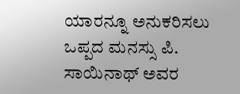ಯಾರನ್ನೂ ಅನುಕರಿಸಲು ಒಪ್ಪದ ಮನಸ್ಸು ಪಿ. ಸಾಯಿನಾಥ್ ಅವರ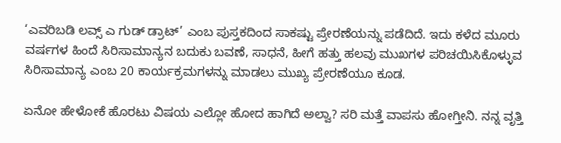‘ಎವರಿಬಡಿ ಲವ್ಸ್ ಎ ಗುಡ್ ಡ್ರಾಟ್’ ಎಂಬ ಪುಸ್ತಕದಿಂದ ಸಾಕಷ್ಟು ಪ್ರೇರಣೆಯನ್ನು ಪಡೆದಿದೆ. ಇದು ಕಳೆದ ಮೂರು ವರ್ಷಗಳ ಹಿಂದೆ ಸಿರಿಸಾಮಾನ್ಯನ ಬದುಕು ಬವಣೆ, ಸಾಧನೆ, ಹೀಗೆ ಹತ್ತು ಹಲವು ಮುಖಗಳ ಪರಿಚಯಿಸಿಕೊಳ್ಳುವ ಸಿರಿಸಾಮಾನ್ಯ ಎಂಬ 20 ಕಾರ್ಯಕ್ರಮಗಳನ್ನು ಮಾಡಲು ಮುಖ್ಯ ಪ್ರೇರಣೆಯೂ ಕೂಡ.

ಏನೋ ಹೇಳೋಕೆ ಹೊರಟು ವಿಷಯ ಎಲ್ಲೋ ಹೋದ ಹಾಗಿದೆ ಅಲ್ವಾ? ಸರಿ ಮತ್ತೆ ವಾಪಸು ಹೋಗ್ತೀನಿ. ನನ್ನ ವೃತ್ತಿ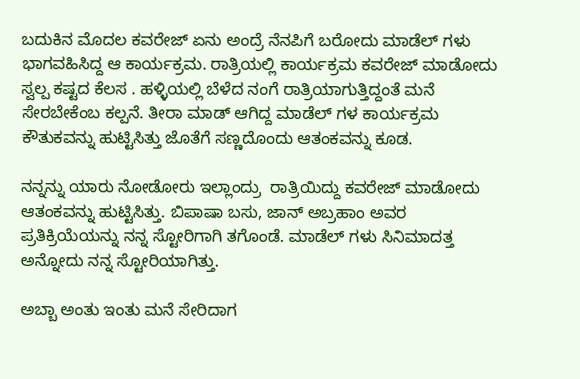ಬದುಕಿನ ಮೊದಲ ಕವರೇಜ್ ಏನು ಅಂದ್ರೆ ನೆನಪಿಗೆ ಬರೋದು ಮಾಡೆಲ್ ಗಳು ಭಾಗವಹಿಸಿದ್ದ ಆ ಕಾರ್ಯಕ್ರಮ. ರಾತ್ರಿಯಲ್ಲಿ ಕಾರ್ಯಕ್ರಮ ಕವರೇಜ್ ಮಾಡೋದು ಸ್ವಲ್ಪ ಕಷ್ಟದ ಕೆಲಸ . ಹಳ್ಳಿಯಲ್ಲಿ ಬೆಳೆದ ನಂಗೆ ರಾತ್ರಿಯಾಗುತ್ತಿದ್ದಂತೆ ಮನೆ ಸೇರಬೇಕೆಂಬ ಕಲ್ಪನೆ. ತೀರಾ ಮಾಡ್ ಆಗಿದ್ದ ಮಾಡೆಲ್ ಗಳ ಕಾರ್ಯಕ್ರಮ ಕೌತುಕವನ್ನು ಹುಟ್ಟಿಸಿತ್ತು ಜೊತೆಗೆ ಸಣ್ಣದೊಂದು ಆತಂಕವನ್ನು ಕೂಡ.

ನನ್ನನ್ನು ಯಾರು ನೋಡೋರು ಇಲ್ಲಾಂದ್ರು  ರಾತ್ರಿಯಿದ್ದು ಕವರೇಜ್ ಮಾಡೋದು ಆತಂಕವನ್ನು ಹುಟ್ಟಿಸಿತ್ತು. ಬಿಪಾಷಾ ಬಸು, ಜಾನ್ ಅಬ್ರಹಾಂ ಅವರ ಪ್ರತಿಕ್ರಿಯೆಯನ್ನು ನನ್ನ ಸ್ಟೋರಿಗಾಗಿ ತಗೊಂಡೆ. ಮಾಡೆಲ್ ಗಳು ಸಿನಿಮಾದತ್ತ ಅನ್ನೋದು ನನ್ನ ಸ್ಟೋರಿಯಾಗಿತ್ತು.

ಅಬ್ಬಾ ಅಂತು ಇಂತು ಮನೆ ಸೇರಿದಾಗ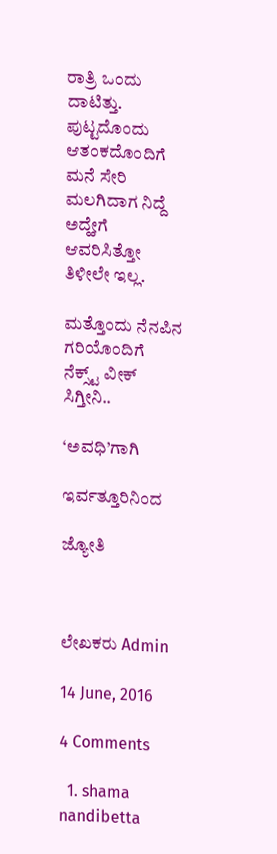ರಾತ್ರಿ ಒಂದು ದಾಟಿತ್ತು. ಪುಟ್ಟದೊಂದು ಆತಂಕದೊಂದಿಗೆ ಮನೆ ಸೇರಿ ಮಲಗಿದಾಗ ನಿದ್ದೆ ಅದ್ಹೇಗೆ ಆವರಿಸಿತ್ತೋ ತಿಳೀಲೇ ಇಲ್ಲ.

ಮತ್ತೊಂದು ನೆನಪಿನ ಗರಿಯೊಂದಿಗೆ ನೆಕ್ಸ್ಟ್ ವೀಕ್ ಸಿಗ್ತೀನಿ..

‘ಅವಧಿ’ಗಾಗಿ

ಇರ್ವತ್ತೂರಿನಿಂದ

ಜ್ಯೋತಿ



ಲೇಖಕರು Admin

14 June, 2016

4 Comments

  1. shama nandibetta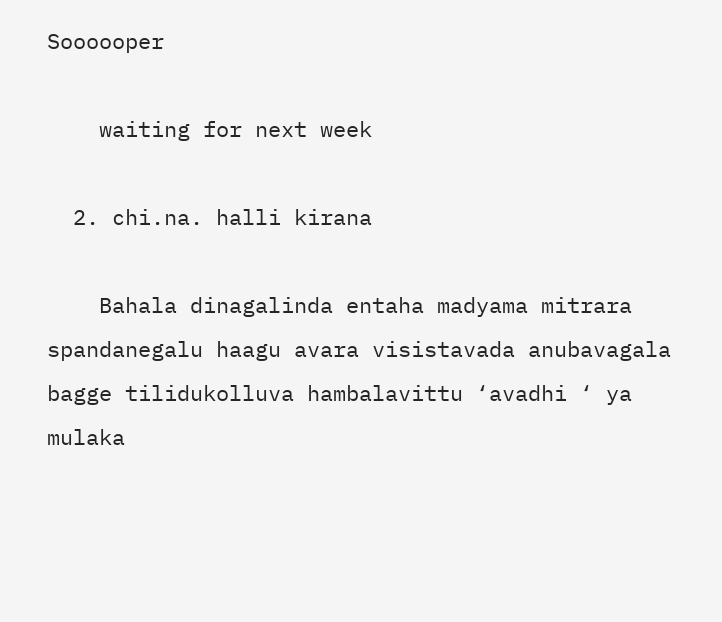Soooooper

    waiting for next week

  2. chi.na. halli kirana

    Bahala dinagalinda entaha madyama mitrara spandanegalu haagu avara visistavada anubavagala bagge tilidukolluva hambalavittu ‘avadhi ‘ ya mulaka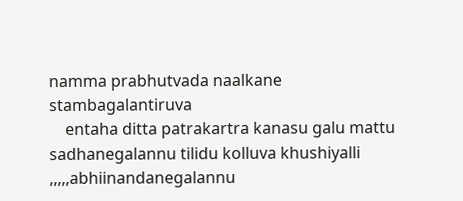namma prabhutvada naalkane stambagalantiruva
    entaha ditta patrakartra kanasu galu mattu sadhanegalannu tilidu kolluva khushiyalli ,,,,,abhiinandanegalannu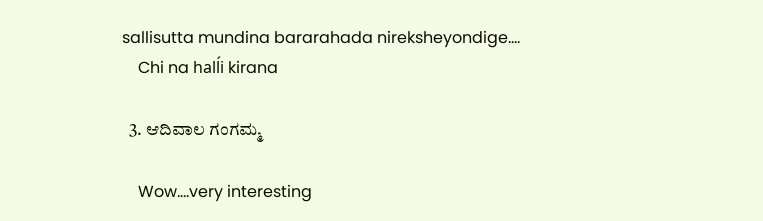sallisutta mundina bararahada nireksheyondige….
    Chi na halĺi kirana

  3. ಆದಿವಾಲ ಗಂಗಮ್ಮ

    Wow….very interesting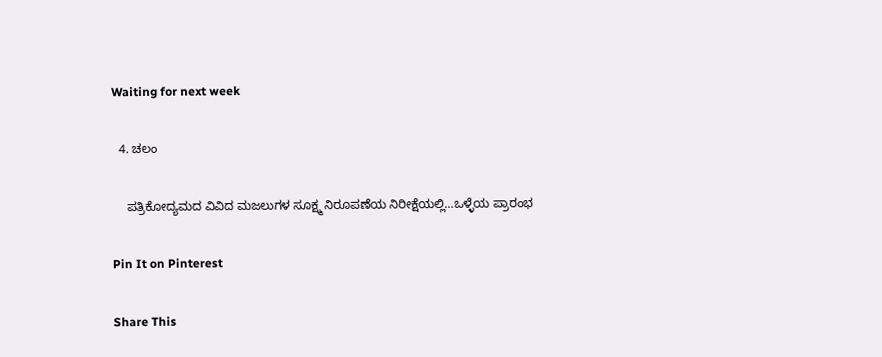Waiting for next week

  4. ಚಲಂ

    ಪತ್ರಿಕೋದ್ಯಮದ ವಿವಿದ ಮಜಲುಗಳ ಸೂಕ್ಷ್ಮ ನಿರೂಪಣೆಯ ನಿರೀಕ್ಷೆಯಲ್ಲಿ…ಒಳ್ಳೆಯ ಪ್ರಾರಂಭ

Pin It on Pinterest

Share This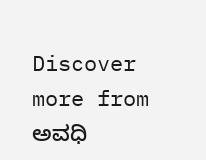Discover more from ಅವಧಿ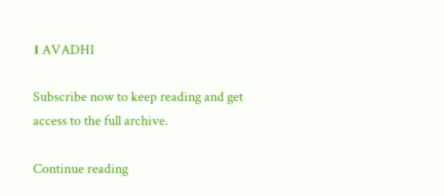। AVADHI

Subscribe now to keep reading and get access to the full archive.

Continue reading